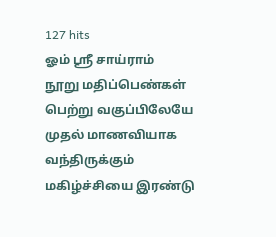127 hits
ஓம் ஸ்ரீ சாய்ராம்
நூறு மதிப்பெண்கள் பெற்று வகுப்பிலேயே முதல் மாணவியாக வந்திருக்கும் மகிழ்ச்சியை இரண்டு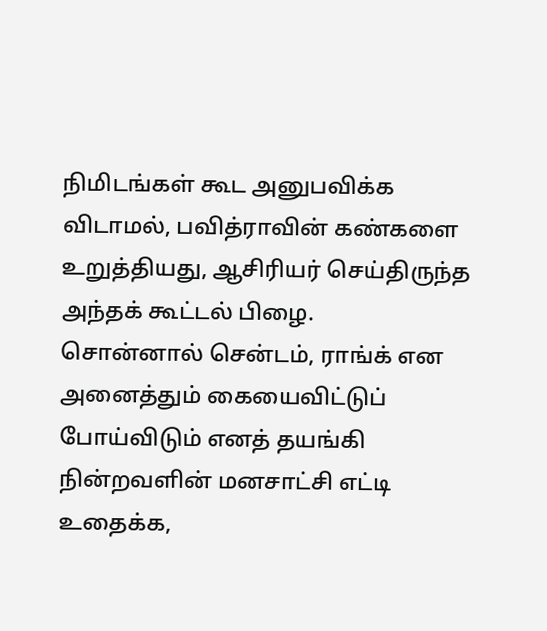நிமிடங்கள் கூட அனுபவிக்க விடாமல், பவித்ராவின் கண்களை உறுத்தியது, ஆசிரியர் செய்திருந்த அந்தக் கூட்டல் பிழை.
சொன்னால் சென்டம், ராங்க் என அனைத்தும் கையைவிட்டுப் போய்விடும் எனத் தயங்கி நின்றவளின் மனசாட்சி எட்டி உதைக்க,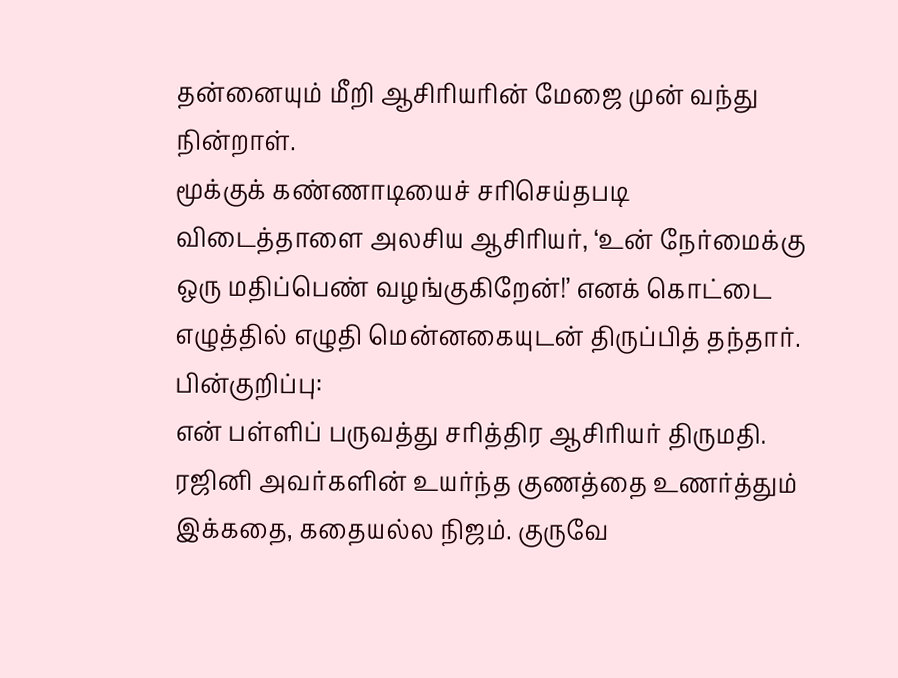தன்னையும் மீறி ஆசிரியரின் மேஜை முன் வந்து நின்றாள்.
மூக்குக் கண்ணாடியைச் சரிசெய்தபடி விடைத்தாளை அலசிய ஆசிரியர், ‘உன் நேர்மைக்கு ஒரு மதிப்பெண் வழங்குகிறேன்!’ எனக் கொட்டை எழுத்தில் எழுதி மென்னகையுடன் திருப்பித் தந்தார்.
பின்குறிப்பு:
என் பள்ளிப் பருவத்து சரித்திர ஆசிரியர் திருமதி. ரஜினி அவர்களின் உயர்ந்த குணத்தை உணர்த்தும் இக்கதை, கதையல்ல நிஜம். குருவே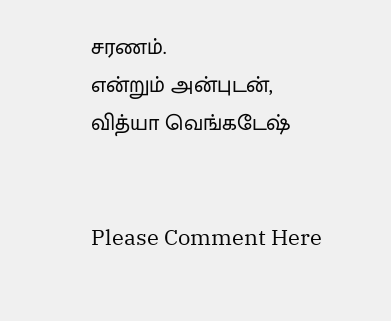சரணம்.
என்றும் அன்புடன்,
வித்யா வெங்கடேஷ்


Please Comment Here